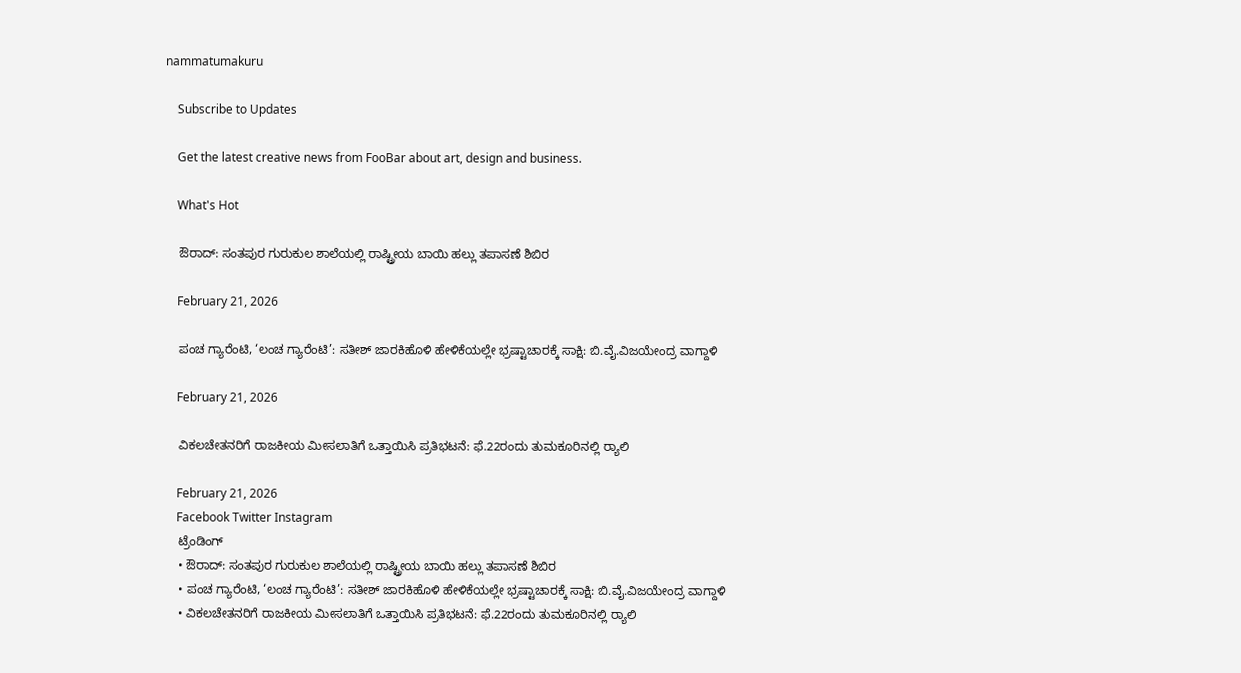nammatumakuru

    Subscribe to Updates

    Get the latest creative news from FooBar about art, design and business.

    What's Hot

    ಔರಾದ್: ಸಂತಪುರ ಗುರುಕುಲ ಶಾಲೆಯಲ್ಲಿ ರಾಷ್ಟ್ರೀಯ ಬಾಯಿ ಹಲ್ಲು ತಪಾಸಣೆ ಶಿಬಿರ

    February 21, 2026

    ಪಂಚ ಗ್ಯಾರೆಂಟಿ, ‘ಲಂಚ ಗ್ಯಾರೆಂಟಿ’: ಸತೀಶ್ ಜಾರಕಿಹೊಳಿ ಹೇಳಿಕೆಯಲ್ಲೇ ಭ್ರಷ್ಟಾಚಾರಕ್ಕೆ ಸಾಕ್ಷಿ: ಬಿ.ವೈ.ವಿಜಯೇಂದ್ರ ವಾಗ್ದಾಳಿ

    February 21, 2026

    ವಿಕಲಚೇತನರಿಗೆ ರಾಜಕೀಯ ಮೀಸಲಾತಿಗೆ ಒತ್ತಾಯಿಸಿ ಪ್ರತಿಭಟನೆ: ಫೆ.22ರಂದು ತುಮಕೂರಿನಲ್ಲಿ ರ‍್ಯಾಲಿ

    February 21, 2026
    Facebook Twitter Instagram
    ಟ್ರೆಂಡಿಂಗ್
    • ಔರಾದ್: ಸಂತಪುರ ಗುರುಕುಲ ಶಾಲೆಯಲ್ಲಿ ರಾಷ್ಟ್ರೀಯ ಬಾಯಿ ಹಲ್ಲು ತಪಾಸಣೆ ಶಿಬಿರ
    • ಪಂಚ ಗ್ಯಾರೆಂಟಿ, ‘ಲಂಚ ಗ್ಯಾರೆಂಟಿ’: ಸತೀಶ್ ಜಾರಕಿಹೊಳಿ ಹೇಳಿಕೆಯಲ್ಲೇ ಭ್ರಷ್ಟಾಚಾರಕ್ಕೆ ಸಾಕ್ಷಿ: ಬಿ.ವೈ.ವಿಜಯೇಂದ್ರ ವಾಗ್ದಾಳಿ
    • ವಿಕಲಚೇತನರಿಗೆ ರಾಜಕೀಯ ಮೀಸಲಾತಿಗೆ ಒತ್ತಾಯಿಸಿ ಪ್ರತಿಭಟನೆ: ಫೆ.22ರಂದು ತುಮಕೂರಿನಲ್ಲಿ ರ‍್ಯಾಲಿ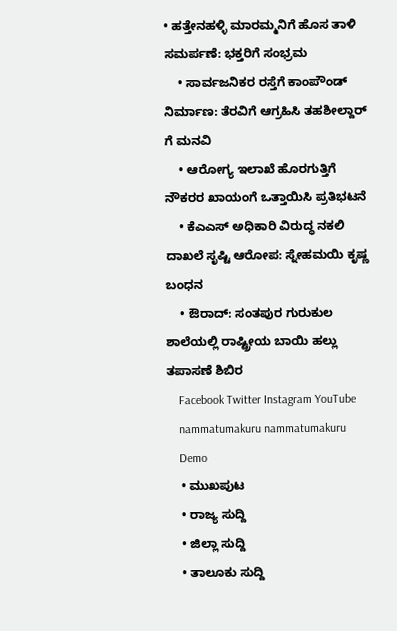• ಹತ್ತೇನಹಳ್ಳಿ ಮಾರಮ್ಮನಿಗೆ ಹೊಸ ತಾಳಿ ಸಮರ್ಪಣೆ: ಭಕ್ತರಿಗೆ ಸಂಭ್ರಮ
    • ಸಾರ್ವಜನಿಕರ ರಸ್ತೆಗೆ ಕಾಂಪೌಂಡ್ ನಿರ್ಮಾಣ: ತೆರವಿಗೆ ಆಗ್ರಹಿಸಿ ತಹಶೀಲ್ದಾರ್‌ ಗೆ ಮನವಿ
    • ಆರೋಗ್ಯ ಇಲಾಖೆ ಹೊರಗುತ್ತಿಗೆ ನೌಕರರ ಖಾಯಂಗೆ ಒತ್ತಾಯಿಸಿ ಪ್ರತಿಭಟನೆ
    • ಕೆಎಎಸ್ ಅಧಿಕಾರಿ ವಿರುದ್ಧ ನಕಲಿ ದಾಖಲೆ ಸೃಷ್ಟಿ ಆರೋಪ: ಸ್ನೇಹಮಯಿ ಕೃಷ್ಣ ಬಂಧನ
    • ಔರಾದ್: ಸಂತಪುರ ಗುರುಕುಲ ಶಾಲೆಯಲ್ಲಿ ರಾಷ್ಟ್ರೀಯ ಬಾಯಿ ಹಲ್ಲು ತಪಾಸಣೆ ಶಿಬಿರ
    Facebook Twitter Instagram YouTube
    nammatumakuru nammatumakuru
    Demo
    • ಮುಖಪುಟ
    • ರಾಜ್ಯ ಸುದ್ದಿ
    • ಜಿಲ್ಲಾ ಸುದ್ದಿ
    • ತಾಲೂಕು ಸುದ್ದಿ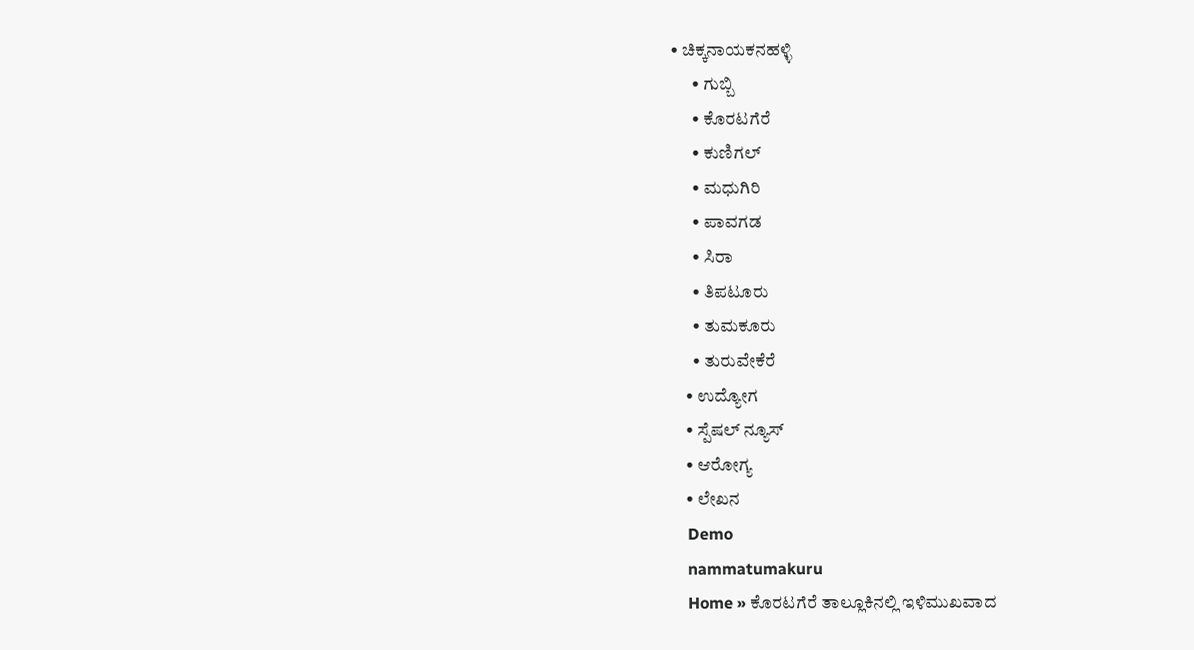• ಚಿಕ್ಕನಾಯಕನಹಳ್ಳಿ
      • ಗುಬ್ಬಿ
      • ಕೊರಟಗೆರೆ
      • ಕುಣಿಗಲ್
      • ಮಧುಗಿರಿ
      • ಪಾವಗಡ
      • ಸಿರಾ
      • ತಿಪಟೂರು
      • ತುಮಕೂರು
      • ತುರುವೇಕೆರೆ
    • ಉದ್ಯೋಗ
    • ಸ್ಪೆಷಲ್ ನ್ಯೂಸ್
    • ಆರೋಗ್ಯ
    • ಲೇಖನ
    Demo
    nammatumakuru
    Home » ಕೊರಟಗೆರೆ ತಾಲ್ಲೂಕಿನಲ್ಲಿ ಇಳಿಮುಖವಾದ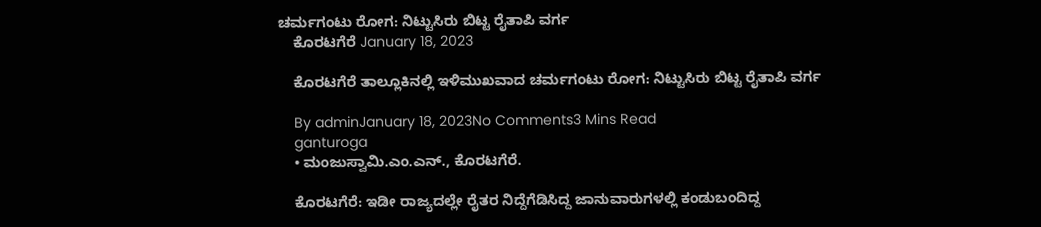ಚರ್ಮಗಂಟು ರೋಗ: ನಿಟ್ಟುಸಿರು ಬಿಟ್ಟ ರೈತಾಪಿ ವರ್ಗ
    ಕೊರಟಗೆರೆ January 18, 2023

    ಕೊರಟಗೆರೆ ತಾಲ್ಲೂಕಿನಲ್ಲಿ ಇಳಿಮುಖವಾದ ಚರ್ಮಗಂಟು ರೋಗ: ನಿಟ್ಟುಸಿರು ಬಿಟ್ಟ ರೈತಾಪಿ ವರ್ಗ

    By adminJanuary 18, 2023No Comments3 Mins Read
    ganturoga
    • ಮಂಜುಸ್ವಾಮಿ.ಎಂ.ಎನ್., ಕೊರಟಗೆರೆ.

    ಕೊರಟಗೆರೆ: ಇಡೀ ರಾಜ್ಯದಲ್ಲೇ ರೈತರ ನಿದ್ದೆಗೆಡಿಸಿದ್ದ ಜಾನುವಾರುಗಳಲ್ಲಿ ಕಂಡುಬಂದಿದ್ದ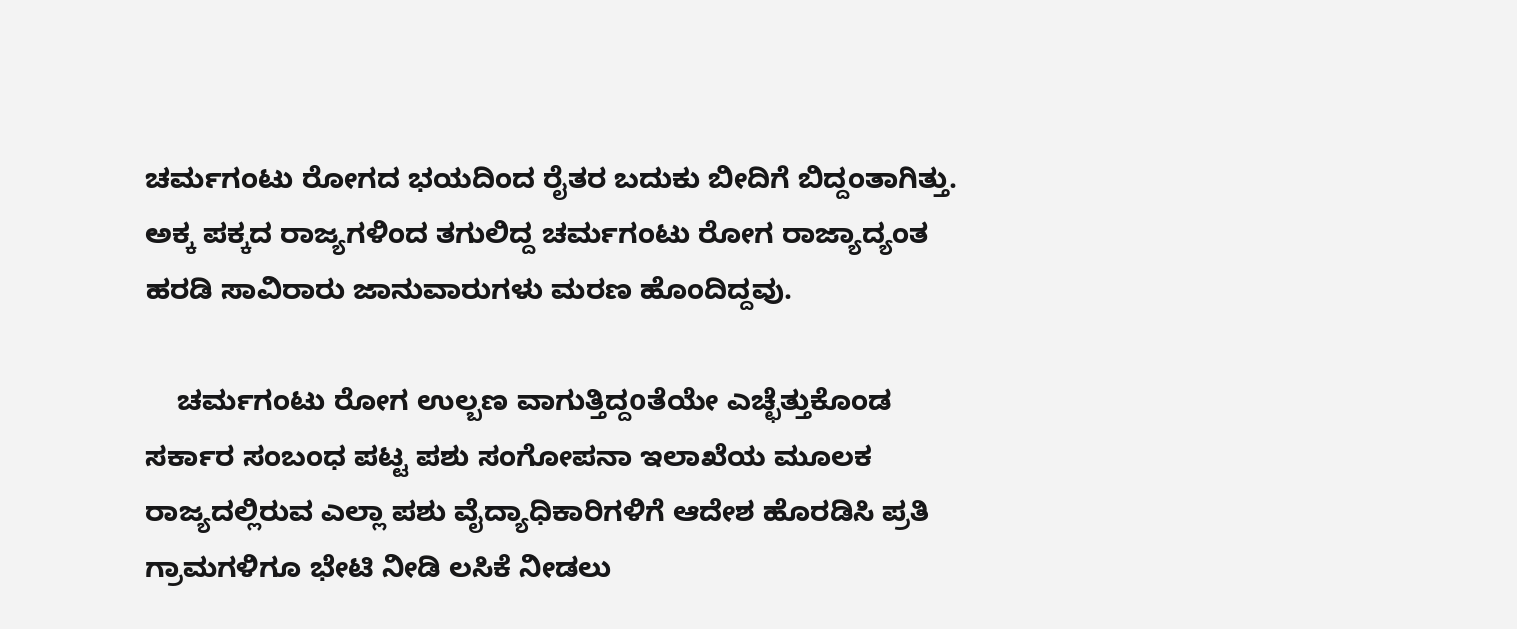ಚರ್ಮಗಂಟು ರೋಗದ ಭಯದಿಂದ ರೈತರ ಬದುಕು ಬೀದಿಗೆ ಬಿದ್ದಂತಾಗಿತ್ತು. ಅಕ್ಕ ಪಕ್ಕದ ರಾಜ್ಯಗಳಿಂದ ತಗುಲಿದ್ದ ಚರ್ಮಗಂಟು ರೋಗ ರಾಜ್ಯಾದ್ಯಂತ ಹರಡಿ ಸಾವಿರಾರು ಜಾನುವಾರುಗಳು ಮರಣ ಹೊಂದಿದ್ದವು.

    ಚರ್ಮಗಂಟು ರೋಗ ಉಲ್ಬಣ ವಾಗುತ್ತಿದ್ದoತೆಯೇ ಎಚ್ಛೆತ್ತುಕೊಂಡ ಸರ್ಕಾರ ಸಂಬಂಧ ಪಟ್ಟ ಪಶು ಸಂಗೋಪನಾ ಇಲಾಖೆಯ ಮೂಲಕ ರಾಜ್ಯದಲ್ಲಿರುವ ಎಲ್ಲಾ ಪಶು ವೈದ್ಯಾಧಿಕಾರಿಗಳಿಗೆ ಆದೇಶ ಹೊರಡಿಸಿ ಪ್ರತಿ ಗ್ರಾಮಗಳಿಗೂ ಭೇಟಿ ನೀಡಿ ಲಸಿಕೆ ನೀಡಲು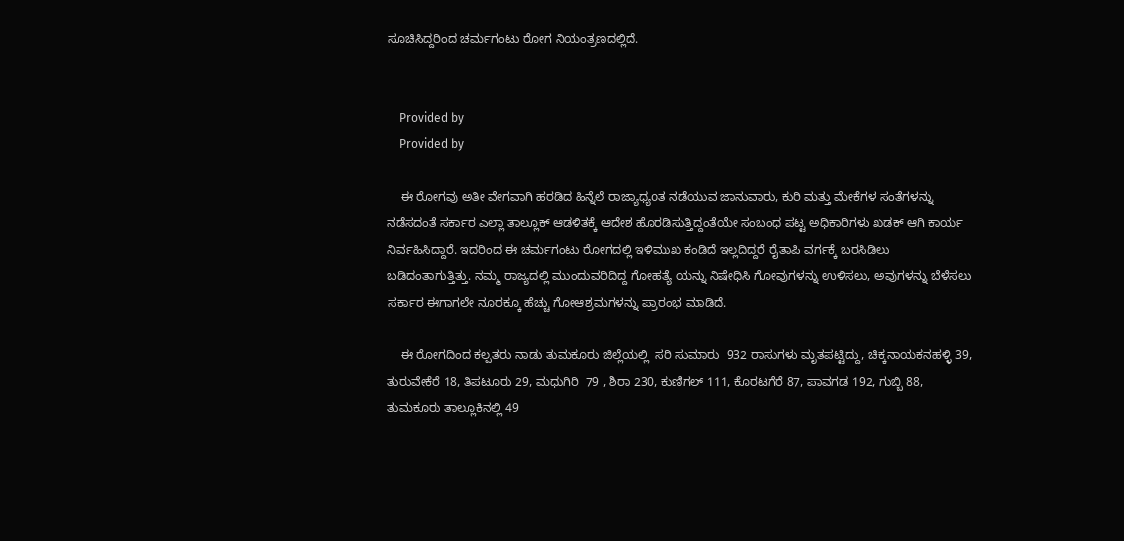ಸೂಚಿಸಿದ್ದರಿಂದ ಚರ್ಮಗಂಟು ರೋಗ ನಿಯಂತ್ರಣದಲ್ಲಿದೆ.


    Provided by
    Provided by

    ಈ ರೋಗವು ಅತೀ ವೇಗವಾಗಿ ಹರಡಿದ ಹಿನ್ನೆಲೆ ರಾಜ್ಯಾಧ್ಯoತ ನಡೆಯುವ ಜಾನುವಾರು, ಕುರಿ ಮತ್ತು ಮೇಕೆಗಳ ಸಂತೆಗಳನ್ನು ನಡೆಸದಂತೆ ಸರ್ಕಾರ ಎಲ್ಲಾ ತಾಲ್ಲೂಕ್ ಆಡಳಿತಕ್ಕೆ ಆದೇಶ ಹೊರಡಿಸುತ್ತಿದ್ದಂತೆಯೇ ಸಂಬಂಧ ಪಟ್ಟ ಅಧಿಕಾರಿಗಳು ಖಡಕ್ ಆಗಿ ಕಾರ್ಯ ನಿರ್ವಹಿಸಿದ್ದಾರೆ. ಇದರಿಂದ ಈ ಚರ್ಮಗಂಟು ರೋಗದಲ್ಲಿ ಇಳಿಮುಖ ಕಂಡಿದೆ ಇಲ್ಲದಿದ್ದರೆ ರೈತಾಪಿ ವರ್ಗಕ್ಕೆ ಬರಸಿಡಿಲು ಬಡಿದಂತಾಗುತ್ತಿತ್ತು. ನಮ್ಮ ರಾಜ್ಯದಲ್ಲಿ ಮುಂದುವರಿದಿದ್ದ ಗೋಹತ್ಯೆ ಯನ್ನು ನಿಷೇಧಿಸಿ ಗೋವುಗಳನ್ನು ಉಳಿಸಲು, ಅವುಗಳನ್ನು ಬೆಳೆಸಲು ಸರ್ಕಾರ ಈಗಾಗಲೇ ನೂರಕ್ಕೂ ಹೆಚ್ಚು ಗೋಆಶ್ರಮಗಳನ್ನು ಪ್ರಾರಂಭ ಮಾಡಿದೆ.

    ಈ ರೋಗದಿಂದ ಕಲ್ಪತರು ನಾಡು ತುಮಕೂರು ಜಿಲ್ಲೆಯಲ್ಲಿ  ಸರಿ ಸುಮಾರು  932 ರಾಸುಗಳು ಮೃತಪಟ್ಟಿದ್ದು, ಚಿಕ್ಕನಾಯಕನಹಳ್ಳಿ 39, ತುರುವೇಕೆರೆ 18, ತಿಪಟೂರು 29, ಮಧುಗಿರಿ  79 , ಶಿರಾ 230, ಕುಣಿಗಲ್ 111, ಕೊರಟಗೆರೆ 87, ಪಾವಗಡ 192, ಗುಬ್ಬಿ 88, ತುಮಕೂರು ತಾಲ್ಲೂಕಿನಲ್ಲಿ 49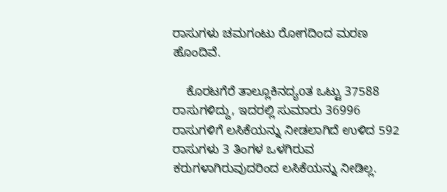ರಾಸುಗಳು ಚಮಗಂಟು ರೋಗದಿಂದ ಮರಣ ಹೊಂದಿವೆ.

    ಕೊರಟಗೆರೆ ತಾಲ್ಲೂಕಿನದ್ಯoತ ಒಟ್ಟು 37588 ರಾಸುಗಳಿದ್ದು, ಇದರಲ್ಲಿ ಸುಮಾರು 36996 ರಾಸುಗಳಿಗೆ ಲಸಿಕೆಯನ್ನು ನೀಡಲಾಗಿದೆ ಉಳಿದ 592 ರಾಸುಗಳು 3 ತಿಂಗಳ ಒಳಗಿರುವ ಕರುಗಳಾಗಿರುವುದರಿಂದ ಲಸಿಕೆಯನ್ನು ನೀಡಿಲ್ಲ.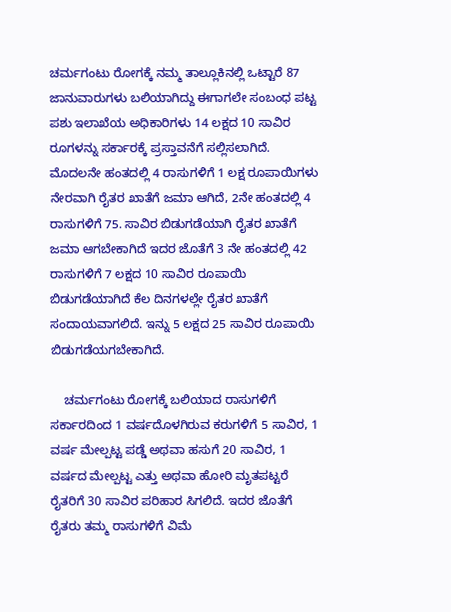ಚರ್ಮಗಂಟು ರೋಗಕ್ಕೆ ನಮ್ಮ ತಾಲ್ಲೂಕಿನಲ್ಲಿ ಒಟ್ಟಾರೆ 87 ಜಾನುವಾರುಗಳು ಬಲಿಯಾಗಿದ್ದು ಈಗಾಗಲೇ ಸಂಬಂಧ ಪಟ್ಟ ಪಶು ಇಲಾಖೆಯ ಅಧಿಕಾರಿಗಳು 14 ಲಕ್ಷದ 10 ಸಾವಿರ ರೂಗಳನ್ನು ಸರ್ಕಾರಕ್ಕೆ ಪ್ರಸ್ತಾವನೆಗೆ ಸಲ್ಲಿಸಲಾಗಿದೆ. ಮೊದಲನೇ ಹಂತದಲ್ಲಿ 4 ರಾಸುಗಳಿಗೆ 1 ಲಕ್ಷ ರೂಪಾಯಿಗಳು ನೇರವಾಗಿ ರೈತರ ಖಾತೆಗೆ ಜಮಾ ಆಗಿದೆ, 2ನೇ ಹಂತದಲ್ಲಿ 4 ರಾಸುಗಳಿಗೆ 75. ಸಾವಿರ ಬಿಡುಗಡೆಯಾಗಿ ರೈತರ ಖಾತೆಗೆ ಜಮಾ ಆಗಬೇಕಾಗಿದೆ ಇದರ ಜೊತೆಗೆ 3 ನೇ ಹಂತದಲ್ಲಿ 42 ರಾಸುಗಳಿಗೆ 7 ಲಕ್ಷದ 10 ಸಾವಿರ ರೂಪಾಯಿ ಬಿಡುಗಡೆಯಾಗಿದೆ ಕೆಲ ದಿನಗಳಲ್ಲೇ ರೈತರ ಖಾತೆಗೆ ಸಂದಾಯವಾಗಲಿದೆ. ಇನ್ನು 5 ಲಕ್ಷದ 25 ಸಾವಿರ ರೂಪಾಯಿ ಬಿಡುಗಡೆಯಗಬೇಕಾಗಿದೆ.

    ಚರ್ಮಗಂಟು ರೋಗಕ್ಕೆ ಬಲಿಯಾದ ರಾಸುಗಳಿಗೆ ಸರ್ಕಾರದಿಂದ 1 ವರ್ಷದೊಳಗಿರುವ ಕರುಗಳಿಗೆ 5 ಸಾವಿರ, 1 ವರ್ಷ ಮೇಲ್ಪಟ್ಟ ಪಡ್ಡೆ ಅಥವಾ ಹಸುಗೆ 20 ಸಾವಿರ, 1 ವರ್ಷದ ಮೇಲ್ಪಟ್ಟ ಎತ್ತು ಅಥವಾ ಹೋರಿ ಮೃತಪಟ್ಟರೆ ರೈತರಿಗೆ 30 ಸಾವಿರ ಪರಿಹಾರ ಸಿಗಲಿದೆ. ಇದರ ಜೊತೆಗೆ ರೈತರು ತಮ್ಮ ರಾಸುಗಳಿಗೆ ವಿಮೆ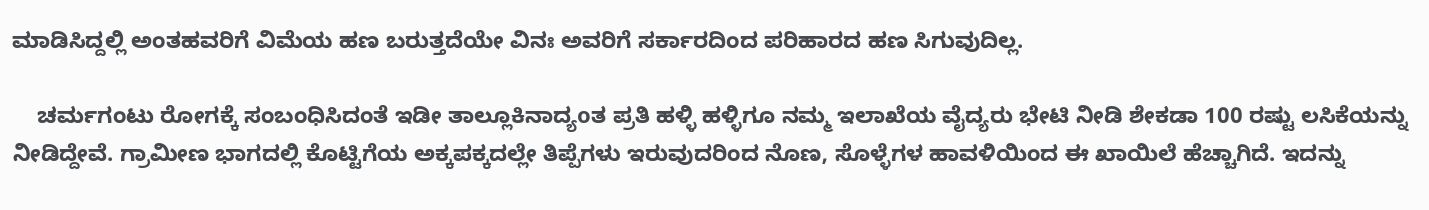ಮಾಡಿಸಿದ್ದಲ್ಲಿ ಅಂತಹವರಿಗೆ ವಿಮೆಯ ಹಣ ಬರುತ್ತದೆಯೇ ವಿನಃ ಅವರಿಗೆ ಸರ್ಕಾರದಿಂದ ಪರಿಹಾರದ ಹಣ ಸಿಗುವುದಿಲ್ಲ.

    ಚರ್ಮಗಂಟು ರೋಗಕ್ಕೆ ಸಂಬಂಧಿಸಿದಂತೆ ಇಡೀ ತಾಲ್ಲೂಕಿನಾದ್ಯoತ ಪ್ರತಿ ಹಳ್ಳಿ ಹಳ್ಳಿಗೂ ನಮ್ಮ ಇಲಾಖೆಯ ವೈದ್ಯರು ಭೇಟಿ ನೀಡಿ ಶೇಕಡಾ 100 ರಷ್ಟು ಲಸಿಕೆಯನ್ನು ನೀಡಿದ್ದೇವೆ. ಗ್ರಾಮೀಣ ಭಾಗದಲ್ಲಿ ಕೊಟ್ಟಿಗೆಯ ಅಕ್ಕಪಕ್ಕದಲ್ಲೇ ತಿಪ್ಪೆಗಳು ಇರುವುದರಿಂದ ನೊಣ, ಸೊಳ್ಳೆಗಳ ಹಾವಳಿಯಿಂದ ಈ ಖಾಯಿಲೆ ಹೆಚ್ಚಾಗಿದೆ. ಇದನ್ನು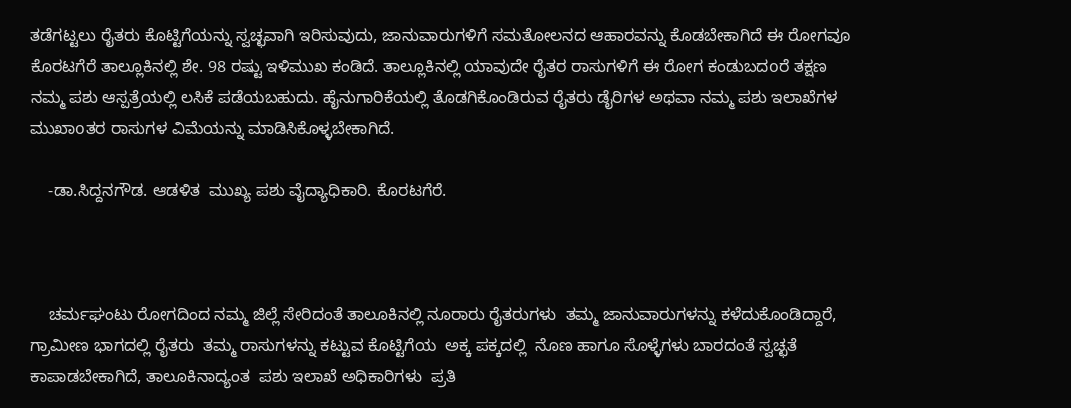ತಡೆಗಟ್ಟಲು ರೈತರು ಕೊಟ್ಟಿಗೆಯನ್ನು ಸ್ವಚ್ಛವಾಗಿ ಇರಿಸುವುದು, ಜಾನುವಾರುಗಳಿಗೆ ಸಮತೋಲನದ ಆಹಾರವನ್ನು ಕೊಡಬೇಕಾಗಿದೆ ಈ ರೋಗವೂ ಕೊರಟಗೆರೆ ತಾಲ್ಲೂಕಿನಲ್ಲಿ ಶೇ. 98 ರಷ್ಟು ಇಳಿಮುಖ ಕಂಡಿದೆ. ತಾಲ್ಲೂಕಿನಲ್ಲಿ ಯಾವುದೇ ರೈತರ ರಾಸುಗಳಿಗೆ ಈ ರೋಗ ಕಂಡುಬದoರೆ ತಕ್ಷಣ ನಮ್ಮ ಪಶು ಆಸ್ಪತ್ರೆಯಲ್ಲಿ ಲಸಿಕೆ ಪಡೆಯಬಹುದು. ಹೈನುಗಾರಿಕೆಯಲ್ಲಿ ತೊಡಗಿಕೊಂಡಿರುವ ರೈತರು ಡೈರಿಗಳ ಅಥವಾ ನಮ್ಮ ಪಶು ಇಲಾಖೆಗಳ ಮುಖಾoತರ ರಾಸುಗಳ ವಿಮೆಯನ್ನು ಮಾಡಿಸಿಕೊಳ್ಳಬೇಕಾಗಿದೆ.

    -ಡಾ.ಸಿದ್ದನಗೌಡ. ಆಡಳಿತ  ಮುಖ್ಯ ಪಶು ವೈದ್ಯಾಧಿಕಾರಿ. ಕೊರಟಗೆರೆ.



    ಚರ್ಮಘಂಟು ರೋಗದಿಂದ ನಮ್ಮ ಜಿಲ್ಲೆ ಸೇರಿದಂತೆ ತಾಲೂಕಿನಲ್ಲಿ ನೂರಾರು ರೈತರುಗಳು  ತಮ್ಮ ಜಾನುವಾರುಗಳನ್ನು ಕಳೆದುಕೊಂಡಿದ್ದಾರೆ, ಗ್ರಾಮೀಣ ಭಾಗದಲ್ಲಿ ರೈತರು  ತಮ್ಮ ರಾಸುಗಳನ್ನು ಕಟ್ಟುವ ಕೊಟ್ಟಿಗೆಯ  ಅಕ್ಕ ಪಕ್ಕದಲ್ಲಿ  ನೊಣ ಹಾಗೂ ಸೊಳ್ಳೆಗಳು ಬಾರದಂತೆ ಸ್ವಚ್ಛತೆ ಕಾಪಾಡಬೇಕಾಗಿದೆ, ತಾಲೂಕಿನಾದ್ಯಂತ  ಪಶು ಇಲಾಖೆ ಅಧಿಕಾರಿಗಳು  ಪ್ರತಿ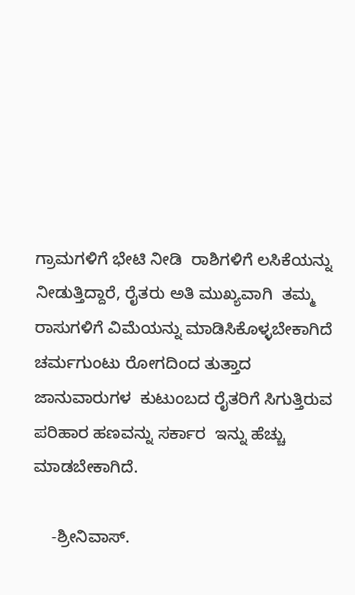ಗ್ರಾಮಗಳಿಗೆ ಭೇಟಿ ನೀಡಿ  ರಾಶಿಗಳಿಗೆ ಲಸಿಕೆಯನ್ನು ನೀಡುತ್ತಿದ್ದಾರೆ, ರೈತರು ಅತಿ ಮುಖ್ಯವಾಗಿ  ತಮ್ಮ ರಾಸುಗಳಿಗೆ ವಿಮೆಯನ್ನು ಮಾಡಿಸಿಕೊಳ್ಳಬೇಕಾಗಿದೆ  ಚರ್ಮಗುಂಟು ರೋಗದಿಂದ ತುತ್ತಾದ  ಜಾನುವಾರುಗಳ  ಕುಟುಂಬದ ರೈತರಿಗೆ ಸಿಗುತ್ತಿರುವ ಪರಿಹಾರ ಹಣವನ್ನು ಸರ್ಕಾರ  ಇನ್ನು ಹೆಚ್ಚು ಮಾಡಬೇಕಾಗಿದೆ.

    -ಶ್ರೀನಿವಾಸ್.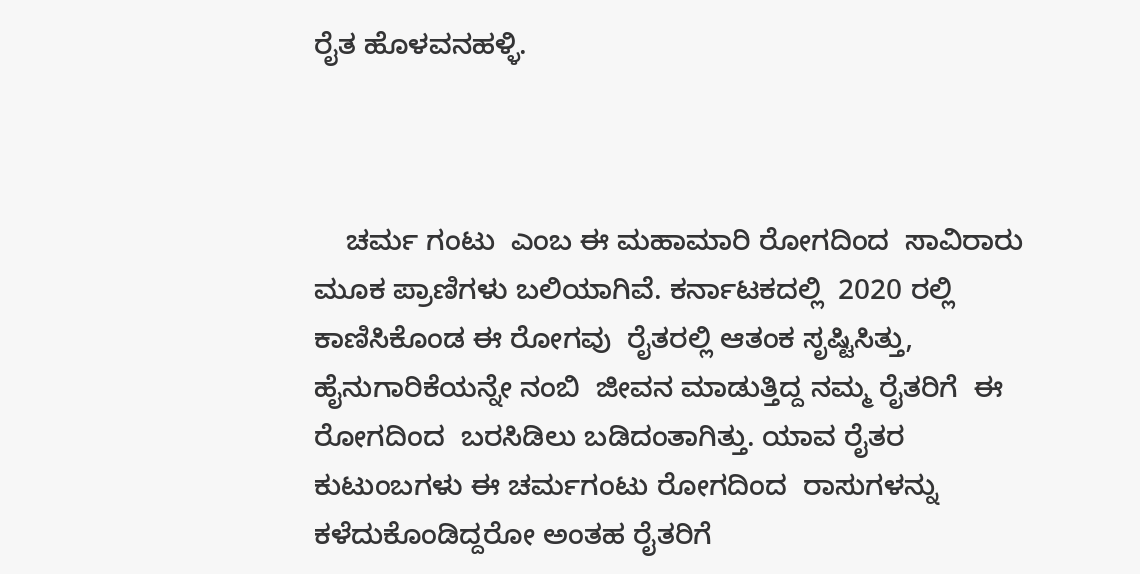ರೈತ ಹೊಳವನಹಳ್ಳಿ.



    ಚರ್ಮ ಗಂಟು  ಎಂಬ ಈ ಮಹಾಮಾರಿ ರೋಗದಿಂದ  ಸಾವಿರಾರು ಮೂಕ ಪ್ರಾಣಿಗಳು ಬಲಿಯಾಗಿವೆ. ಕರ್ನಾಟಕದಲ್ಲಿ  2020 ರಲ್ಲಿ ಕಾಣಿಸಿಕೊಂಡ ಈ ರೋಗವು  ರೈತರಲ್ಲಿ ಆತಂಕ ಸೃಷ್ಟಿಸಿತ್ತು, ಹೈನುಗಾರಿಕೆಯನ್ನೇ ನಂಬಿ  ಜೀವನ ಮಾಡುತ್ತಿದ್ದ ನಮ್ಮ ರೈತರಿಗೆ  ಈ ರೋಗದಿಂದ  ಬರಸಿಡಿಲು ಬಡಿದಂತಾಗಿತ್ತು. ಯಾವ ರೈತರ ಕುಟುಂಬಗಳು ಈ ಚರ್ಮಗಂಟು ರೋಗದಿಂದ  ರಾಸುಗಳನ್ನು ಕಳೆದುಕೊಂಡಿದ್ದರೋ ಅಂತಹ ರೈತರಿಗೆ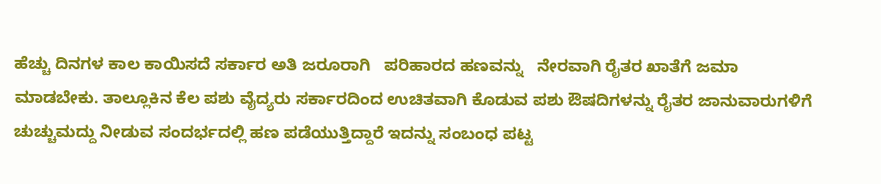ಹೆಚ್ಚು ದಿನಗಳ ಕಾಲ ಕಾಯಿಸದೆ ಸರ್ಕಾರ ಅತಿ ಜರೂರಾಗಿ   ಪರಿಹಾರದ ಹಣವನ್ನು   ನೇರವಾಗಿ ರೈತರ ಖಾತೆಗೆ ಜಮಾ ಮಾಡಬೇಕು. ತಾಲ್ಲೂಕಿನ ಕೆಲ ಪಶು ವೈದ್ಯರು ಸರ್ಕಾರದಿಂದ ಉಚಿತವಾಗಿ ಕೊಡುವ ಪಶು ಔಷದಿಗಳನ್ನು ರೈತರ ಜಾನುವಾರುಗಳಿಗೆ ಚುಚ್ಚುಮದ್ದು ನೀಡುವ ಸಂದರ್ಭದಲ್ಲಿ ಹಣ ಪಡೆಯುತ್ತಿದ್ದಾರೆ ಇದನ್ನು ಸಂಬಂಧ ಪಟ್ಟ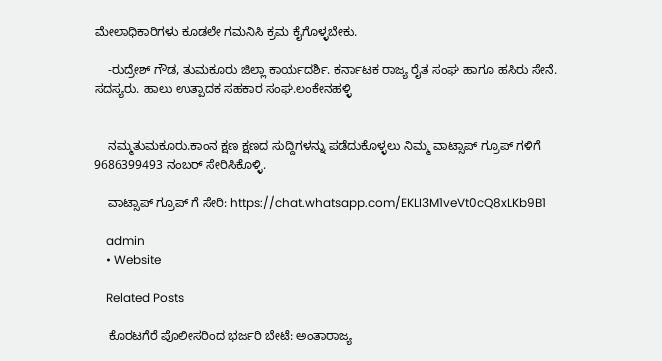ಮೇಲಾಧಿಕಾರಿಗಳು ಕೂಡಲೇ ಗಮನಿಸಿ ಕ್ರಮ ಕೈಗೊಳ್ಳಬೇಕು.

    -ರುದ್ರೇಶ್ ಗೌಡ, ತುಮಕೂರು ಜಿಲ್ಲಾ ಕಾರ್ಯದರ್ಶಿ. ಕರ್ನಾಟಕ ರಾಜ್ಯ ರೈತ ಸಂಘ ಹಾಗೂ ಹಸಿರು ಸೇನೆ. ಸದಸ್ಯರು. ಹಾಲು ಉತ್ಪಾದಕ ಸಹಕಾರ ಸಂಘ.ಲಂಕೇನಹಳ್ಳಿ


    ನಮ್ಮತುಮಕೂರು.ಕಾಂನ ಕ್ಷಣ ಕ್ಷಣದ ಸುದ್ದಿಗಳನ್ನು ಪಡೆದುಕೊಳ್ಳಲು ನಿಮ್ಮ ವಾಟ್ಸಾಪ್ ಗ್ರೂಪ್ ಗಳಿಗೆ 9686399493 ನಂಬರ್ ಸೇರಿಸಿಕೊಳ್ಳಿ.

    ವಾಟ್ಸಾಪ್ ಗ್ರೂಪ್ ಗೆ ಸೇರಿ: https://chat.whatsapp.com/EKLI3M1veVt0cQ8xLKb9B1

    admin
    • Website

    Related Posts

    ಕೊರಟಗೆರೆ ಪೊಲೀಸರಿಂದ ಭರ್ಜರಿ ಬೇಟೆ: ಅಂತಾರಾಜ್ಯ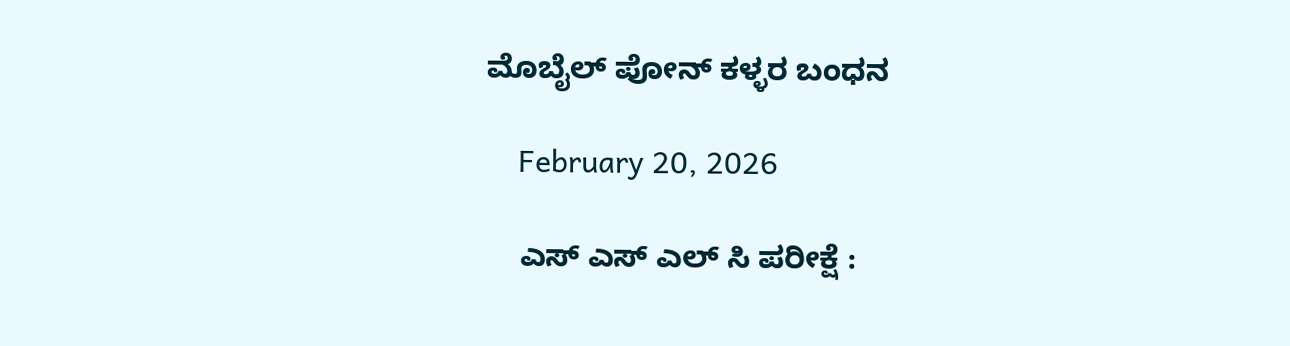ಮೊಬೈಲ್ ಪೋನ್ ಕಳ್ಳರ ಬಂಧನ

    February 20, 2026

    ಎಸ್ ಎಸ್ ಎಲ್ ಸಿ ಪರೀಕ್ಷೆ :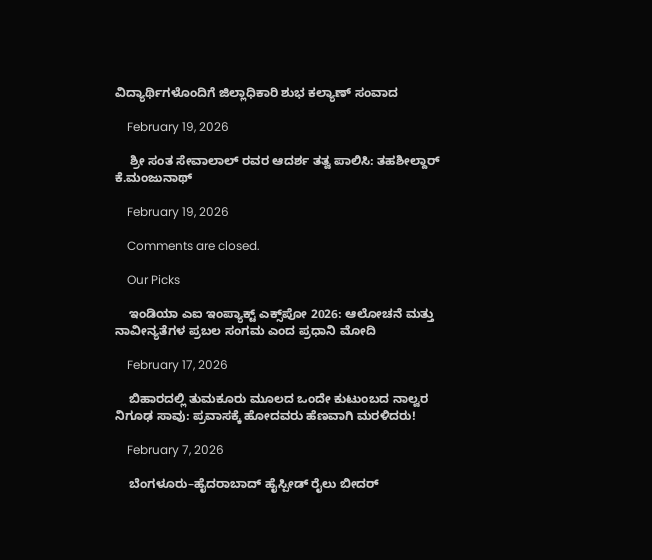ವಿದ್ಯಾರ್ಥಿಗಳೊಂದಿಗೆ ಜಿಲ್ಲಾಧಿಕಾರಿ ಶುಭ ಕಲ್ಯಾಣ್ ಸಂವಾದ

    February 19, 2026

    ಶ್ರೀ ಸಂತ ಸೇವಾಲಾಲ್ ರವರ ಆದರ್ಶ ತತ್ವ ಪಾಲಿಸಿ: ತಹಶೀಲ್ದಾರ್ ಕೆ.ಮಂಜುನಾಥ್

    February 19, 2026

    Comments are closed.

    Our Picks

    ಇಂಡಿಯಾ ಎಐ ಇಂಪ್ಯಾಕ್ಟ್ ಎಕ್ಸ್‌ಪೋ 2026: ಆಲೋಚನೆ ಮತ್ತು ನಾವೀನ್ಯತೆಗಳ ಪ್ರಬಲ ಸಂಗಮ ಎಂದ ಪ್ರಧಾನಿ ಮೋದಿ

    February 17, 2026

    ಬಿಹಾರದಲ್ಲಿ ತುಮಕೂರು ಮೂಲದ ಒಂದೇ ಕುಟುಂಬದ ನಾಲ್ವರ ನಿಗೂಢ ಸಾವು: ಪ್ರವಾಸಕ್ಕೆ ಹೋದವರು ಹೆಣವಾಗಿ ಮರಳಿದರು!

    February 7, 2026

    ಬೆಂಗಳೂರು–ಹೈದರಾಬಾದ್ ಹೈಸ್ಪೀಡ್ ರೈಲು ಬೀದರ್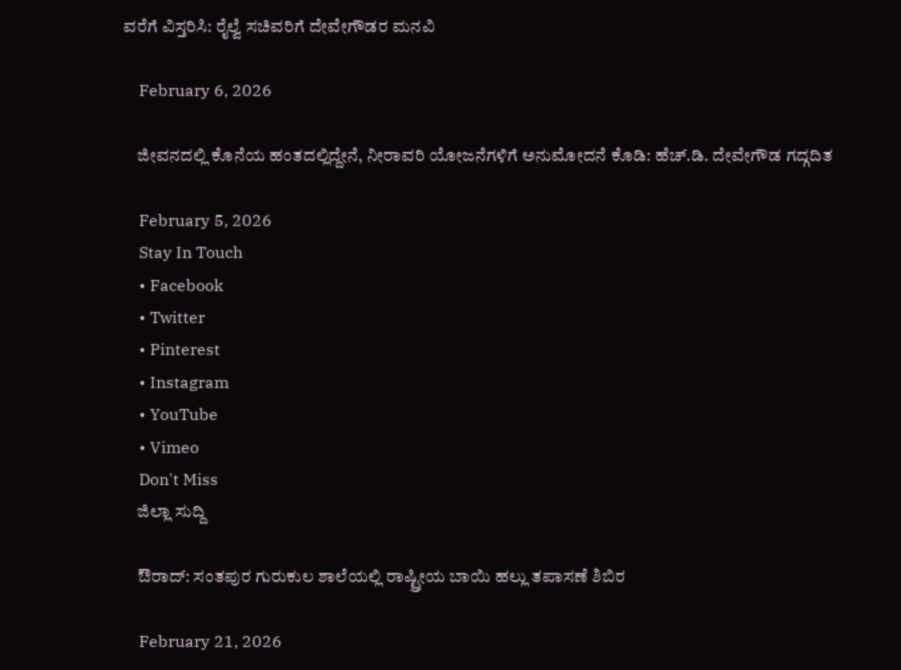ವರೆಗೆ ವಿಸ್ತರಿಸಿ: ರೈಲ್ವೆ ಸಚಿವರಿಗೆ ದೇವೇಗೌಡರ ಮನವಿ

    February 6, 2026

    ಜೀವನದಲ್ಲಿ ಕೊನೆಯ ಹಂತದಲ್ಲಿದ್ದೇನೆ, ನೀರಾವರಿ ಯೋಜನೆಗಳಿಗೆ ಅನುಮೋದನೆ ಕೊಡಿ: ಹೆಚ್.ಡಿ. ದೇವೇಗೌಡ ಗದ್ಗದಿತ

    February 5, 2026
    Stay In Touch
    • Facebook
    • Twitter
    • Pinterest
    • Instagram
    • YouTube
    • Vimeo
    Don't Miss
    ಜಿಲ್ಲಾ ಸುದ್ದಿ

    ಔರಾದ್: ಸಂತಪುರ ಗುರುಕುಲ ಶಾಲೆಯಲ್ಲಿ ರಾಷ್ಟ್ರೀಯ ಬಾಯಿ ಹಲ್ಲು ತಪಾಸಣೆ ಶಿಬಿರ

    February 21, 2026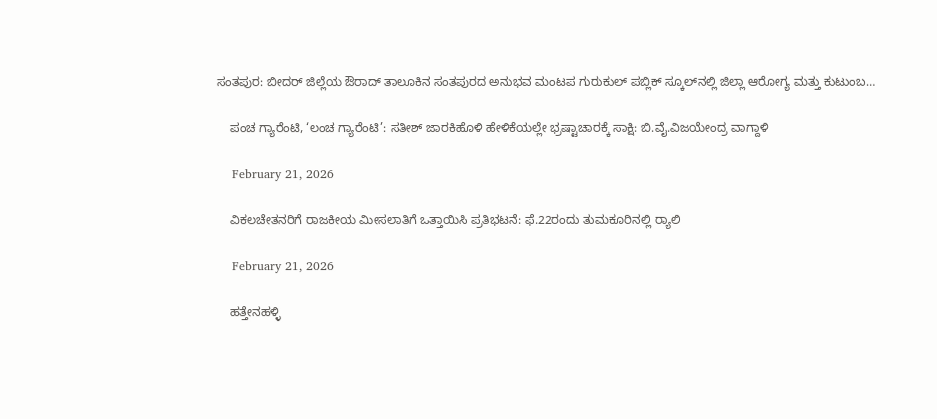ಸಂತಪುರ: ಬೀದರ್ ಜಿಲ್ಲೆಯ ಔರಾದ್ ತಾಲೂಕಿನ ಸಂತಪುರದ ಅನುಭವ ಮಂಟಪ ಗುರುಕುಲ್ ಪಬ್ಲಿಕ್ ಸ್ಕೂಲ್‌ನಲ್ಲಿ ಜಿಲ್ಲಾ ಆರೋಗ್ಯ ಮತ್ತು ಕುಟುಂಬ…

    ಪಂಚ ಗ್ಯಾರೆಂಟಿ, ‘ಲಂಚ ಗ್ಯಾರೆಂಟಿ’: ಸತೀಶ್ ಜಾರಕಿಹೊಳಿ ಹೇಳಿಕೆಯಲ್ಲೇ ಭ್ರಷ್ಟಾಚಾರಕ್ಕೆ ಸಾಕ್ಷಿ: ಬಿ.ವೈ.ವಿಜಯೇಂದ್ರ ವಾಗ್ದಾಳಿ

    February 21, 2026

    ವಿಕಲಚೇತನರಿಗೆ ರಾಜಕೀಯ ಮೀಸಲಾತಿಗೆ ಒತ್ತಾಯಿಸಿ ಪ್ರತಿಭಟನೆ: ಫೆ.22ರಂದು ತುಮಕೂರಿನಲ್ಲಿ ರ‍್ಯಾಲಿ

    February 21, 2026

    ಹತ್ತೇನಹಳ್ಳಿ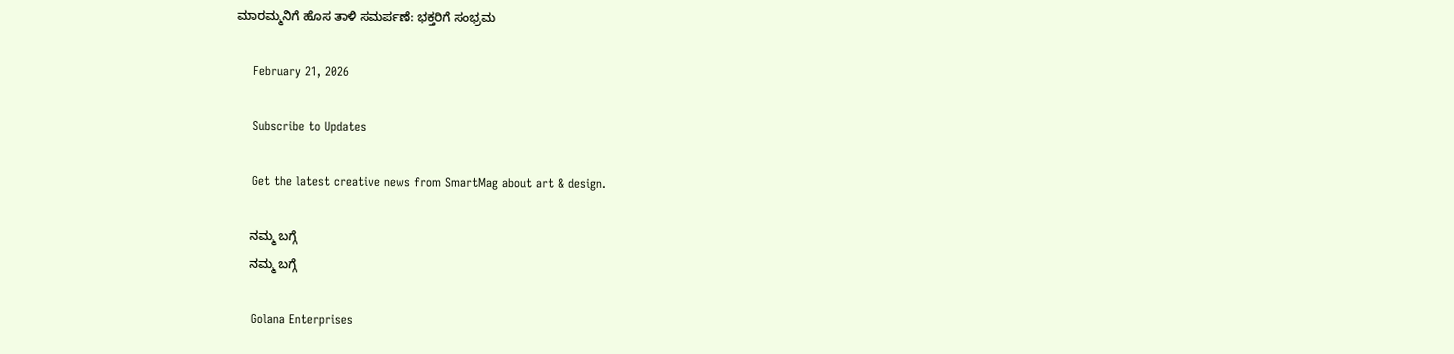ಮಾರಮ್ಮನಿಗೆ ಹೊಸ ತಾಳಿ ಸಮರ್ಪಣೆ: ಭಕ್ತರಿಗೆ ಸಂಭ್ರಮ

    February 21, 2026

    Subscribe to Updates

    Get the latest creative news from SmartMag about art & design.

    ನಮ್ಮ ಬಗ್ಗೆ
    ನಮ್ಮ ಬಗ್ಗೆ

    Golana Enterprises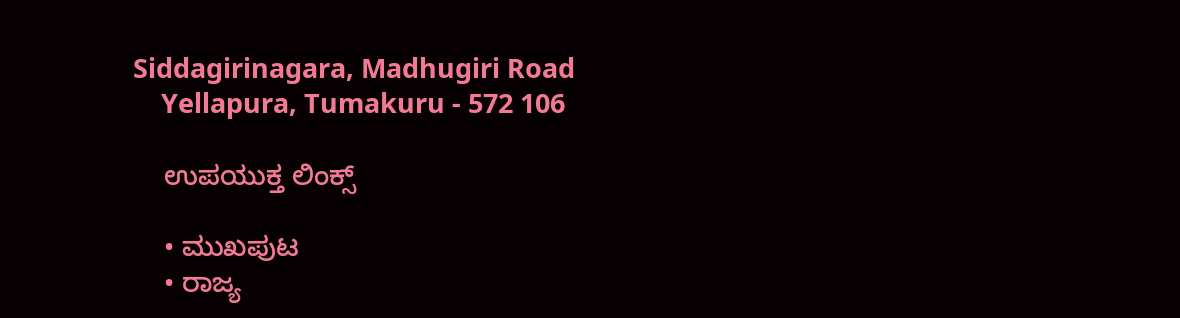Siddagirinagara, Madhugiri Road
    Yellapura, Tumakuru - 572 106

    ಉಪಯುಕ್ತ ಲಿಂಕ್ಸ್

    • ಮುಖಪುಟ
    • ರಾಜ್ಯ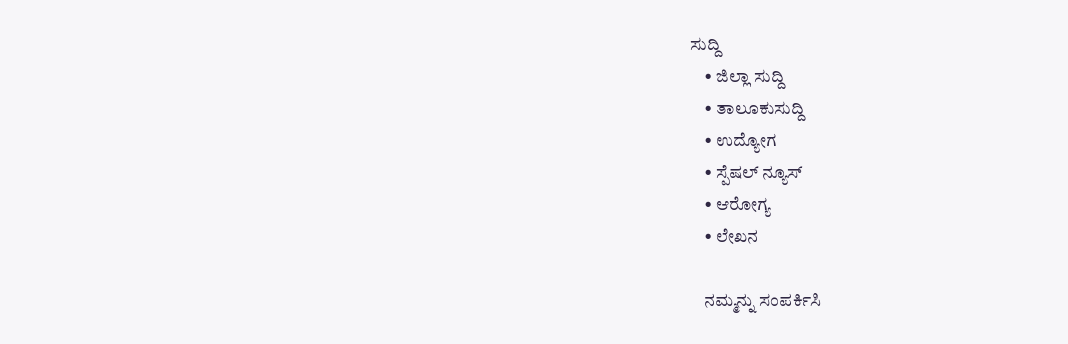ಸುದ್ದಿ
    • ಜಿಲ್ಲಾ ಸುದ್ದಿ
    • ತಾಲೂಕುಸುದ್ದಿ
    • ಉದ್ಯೋಗ
    • ಸ್ಪೆಷಲ್ ನ್ಯೂಸ್
    • ಆರೋಗ್ಯ
    • ಲೇಖನ

    ನಮ್ಮನ್ನು ಸಂಪರ್ಕಿಸಿ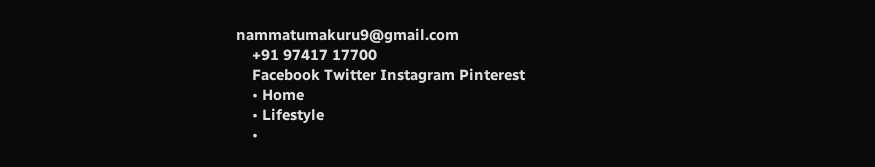nammatumakuru9@gmail.com
    +91 97417 17700
    Facebook Twitter Instagram Pinterest
    • Home
    • Lifestyle
    •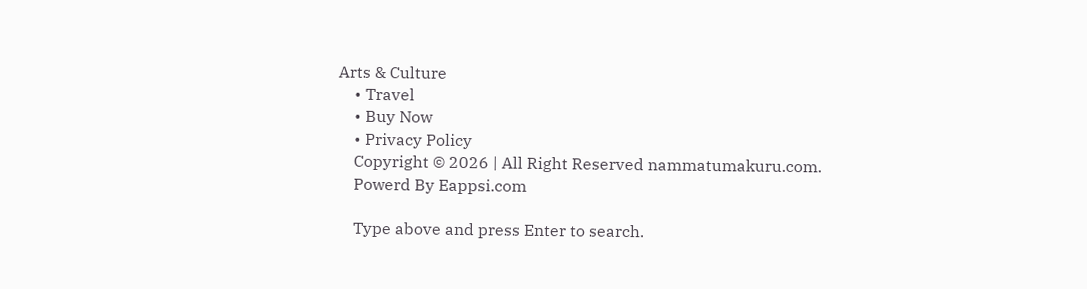Arts & Culture
    • Travel
    • Buy Now
    • Privacy Policy
    Copyright © 2026 | All Right Reserved nammatumakuru.com.
    Powerd By Eappsi.com

    Type above and press Enter to search.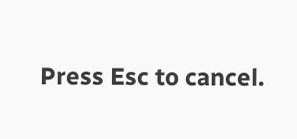Press Esc to cancel.